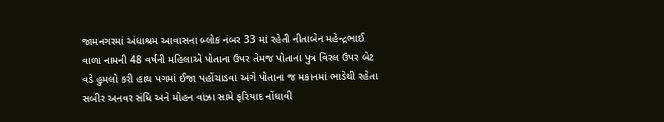જામનગરમાં અંધાશ્રમ આવાસના બ્લોક નંબર 33 માં રહેતી નીતાબેન મહેન્દ્રભાઈ વાળા નામની 48 વર્ષની મહિલાએ પોતાના ઉપર તેમજ પોતાના પુત્ર વિરલ ઉપર બેટ વડે હુમલો કરી હાથ પગમાં ઈજા પહોંચાડવા અંગે પોતાના જ મકાનમાં ભાડેથી રહેતા સબીર અનવર સંધિ અને મોહન વાંઝા સામે ફરિયાદ નોંધાવી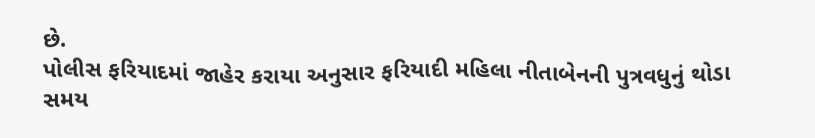છે.
પોલીસ ફરિયાદમાં જાહેર કરાયા અનુસાર ફરિયાદી મહિલા નીતાબેનની પુત્રવધુનું થોડા સમય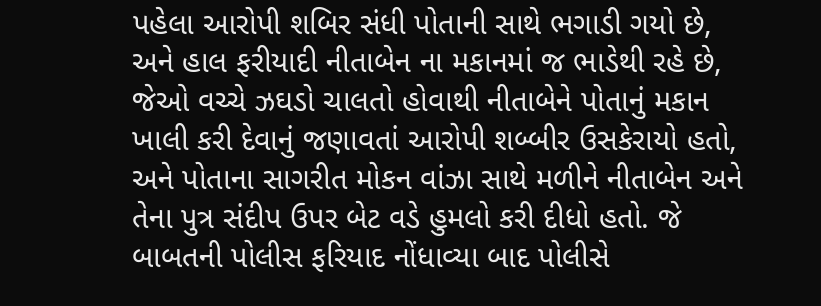પહેલા આરોપી શબિર સંધી પોતાની સાથે ભગાડી ગયો છે, અને હાલ ફરીયાદી નીતાબેન ના મકાનમાં જ ભાડેથી રહે છે, જેઓ વચ્ચે ઝઘડો ચાલતો હોવાથી નીતાબેને પોતાનું મકાન ખાલી કરી દેવાનું જણાવતાં આરોપી શબ્બીર ઉસકેરાયો હતો, અને પોતાના સાગરીત મોકન વાંઝા સાથે મળીને નીતાબેન અને તેના પુત્ર સંદીપ ઉપર બેટ વડે હુમલો કરી દીધો હતો. જે બાબતની પોલીસ ફરિયાદ નોંધાવ્યા બાદ પોલીસે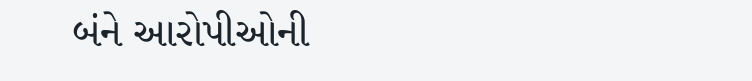બંને આરોપીઓની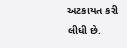અટકાયત કરી લીધી છે.